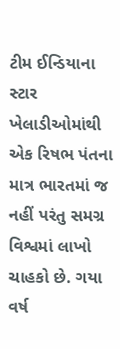ટીમ ઈન્ડિયાના સ્ટાર ખેલાડીઓમાંથી એક રિષભ પંતના માત્ર ભારતમાં જ નહીં પરંતુ સમગ્ર વિશ્વમાં લાખો ચાહકો છે. ગયા વર્ષ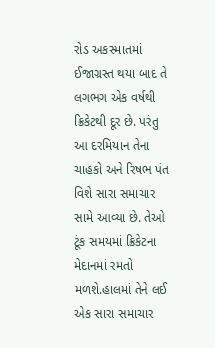રોડ અકસ્માતમાં ઈજાગ્રસ્ત થયા બાદ તે લગભગ એક વર્ષથી ક્રિકેટથી દૂર છે. પરંતુ આ દરમિયાન તેના ચાહકો અને રિષભ પંત વિશે સારા સમાચાર સામે આવ્યા છે. તેઓ ટૂંક સમયમાં ક્રિકેટના મેદાનમાં રમતો મળશે.હાલમાં તેને લઈ એક સારા સમાચાર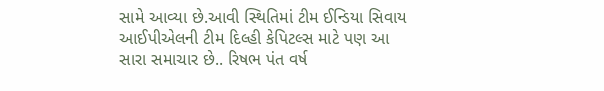સામે આવ્યા છે.આવી સ્થિતિમાં ટીમ ઈન્ડિયા સિવાય આઈપીએલની ટીમ દિલ્હી કેપિટલ્સ માટે પણ આ સારા સમાચાર છે.. રિષભ પંત વર્ષ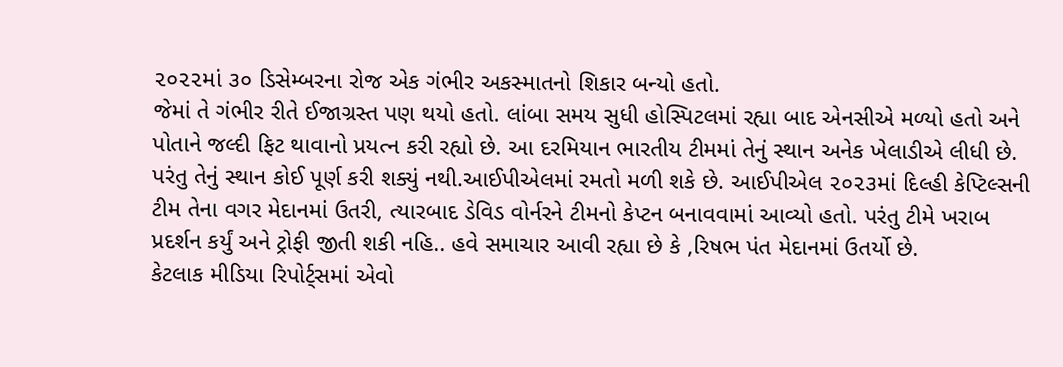૨૦૨૨માં ૩૦ ડિસેમ્બરના રોજ એક ગંભીર અકસ્માતનો શિકાર બન્યો હતો.
જેમાં તે ગંભીર રીતે ઈજાગ્રસ્ત પણ થયો હતો. લાંબા સમય સુધી હોસ્પિટલમાં રહ્યા બાદ એનસીએ મળ્યો હતો અને પોતાને જલ્દી ફિટ થાવાનો પ્રયત્ન કરી રહ્યો છે. આ દરમિયાન ભારતીય ટીમમાં તેનું સ્થાન અનેક ખેલાડીએ લીધી છે. પરંતુ તેનું સ્થાન કોઈ પૂર્ણ કરી શક્યું નથી.આઈપીએલમાં રમતો મળી શકે છે. આઈપીએલ ૨૦૨૩માં દિલ્હી કેપ્ટિલ્સની ટીમ તેના વગર મેદાનમાં ઉતરી, ત્યારબાદ ડેવિડ વોર્નરને ટીમનો કેપ્ટન બનાવવામાં આવ્યો હતો. પરંતુ ટીમે ખરાબ પ્રદર્શન કર્યું અને ટ્રોફી જીતી શકી નહિ.. હવે સમાચાર આવી રહ્યા છે કે ,રિષભ પંત મેદાનમાં ઉતર્યો છે.
કેટલાક મીડિયા રિપોર્ટ્સમાં એવો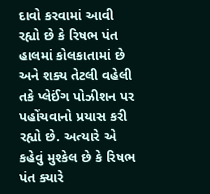દાવો કરવામાં આવી રહ્યો છે કે રિષભ પંત હાલમાં કોલકાતામાં છે અને શક્ય તેટલી વહેલી તકે પ્લેઈંગ પોઝીશન પર પહોંચવાનો પ્રયાસ કરી રહ્યો છે. અત્યારે એ કહેવું મુશ્કેલ છે કે રિષભ પંત ક્યારે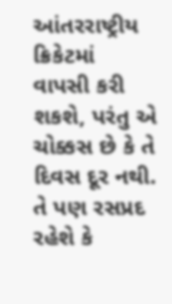આંતરરાષ્ટ્રીય ક્રિકેટમાં વાપસી કરી શકશે, પરંતુ એ ચોક્કસ છે કે તે દિવસ દૂર નથી. તે પણ રસપ્રદ રહેશે કે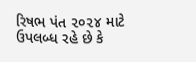રિષભ પંત ૨૦૨૪ માટે ઉપલબ્ધ રહે છે કે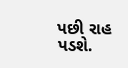પછી રાહ પડશે.